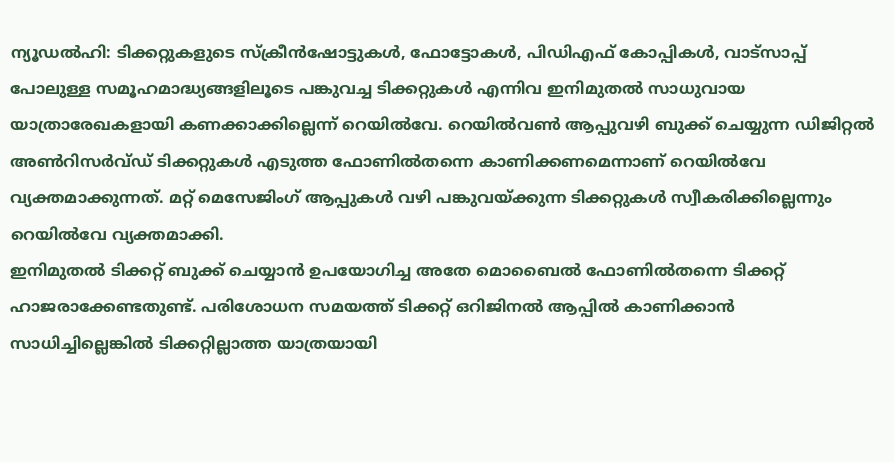ന്യൂഡൽഹി: ടിക്കറ്റുകളുടെ സ്ക്രീൻഷോട്ടുകൾ, ഫോട്ടോകൾ, പിഡിഎഫ് കോപ്പികൾ, വാട്സാപ്പ് പോലുള്ള സമൂഹമാദ്ധ്യങ്ങളിലൂടെ പങ്കുവച്ച ടിക്കറ്റുകൾ എന്നിവ ഇനിമുതൽ സാധുവായ യാത്രാരേഖകളായി കണക്കാക്കില്ലെന്ന് റെയിൽവേ. റെയിൽവൺ ആപ്പുവഴി ബുക്ക് ചെയ്യുന്ന ഡിജിറ്റൽ അൺറിസർവ്ഡ് ടിക്കറ്റുകൾ എടുത്ത ഫോണിൽതന്നെ കാണിക്കണമെന്നാണ് റെയിൽവേ വ്യക്തമാക്കുന്നത്. മറ്റ് മെസേജിംഗ് ആപ്പുകൾ വഴി പങ്കുവയ്ക്കുന്ന ടിക്കറ്റുകൾ സ്വീകരിക്കില്ലെന്നും റെയിൽവേ വ്യക്തമാക്കി.
ഇനിമുതൽ ടിക്കറ്റ് ബുക്ക് ചെയ്യാൻ ഉപയോഗിച്ച അതേ മൊബൈൽ ഫോണിൽതന്നെ ടിക്കറ്റ് ഹാജരാക്കേണ്ടതുണ്ട്. പരിശോധന സമയത്ത് ടിക്കറ്റ് ഒറിജിനൽ ആപ്പിൽ കാണിക്കാൻ സാധിച്ചില്ലെങ്കിൽ ടിക്കറ്റില്ലാത്ത യാത്രയായി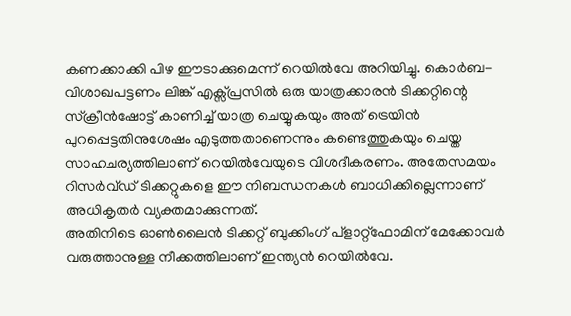കണക്കാക്കി പിഴ ഈടാക്കുമെന്ന് റെയിൽവേ അറിയിച്ചു. കൊർബ-വിശാഖപട്ടണം ലിങ്ക് എക്സ്പ്രസിൽ ഒരു യാത്രക്കാരൻ ടിക്കറ്റിന്റെ സ്ക്രീൻഷോട്ട് കാണിച്ച് യാത്ര ചെയ്യുകയും അത് ട്രെയിൻ പുറപ്പെട്ടതിനുശേഷം എടുത്തതാണെന്നും കണ്ടെത്തുകയും ചെയ്ത സാഹചര്യത്തിലാണ് റെയിൽവേയുടെ വിശദീകരണം. അതേസമയം റിസർവ്ഡ് ടിക്കറ്റുകളെ ഈ നിബന്ധനകൾ ബാധിക്കില്ലെന്നാണ് അധികൃതർ വ്യക്തമാക്കുന്നത്.
അതിനിടെ ഓൺലൈൻ ടിക്കറ്റ് ബുക്കിംഗ് പ്ളാറ്റ്ഫോമിന് മേക്കോവർ വരുത്താനുള്ള നീക്കത്തിലാണ് ഇന്ത്യൻ റെയിൽവേ.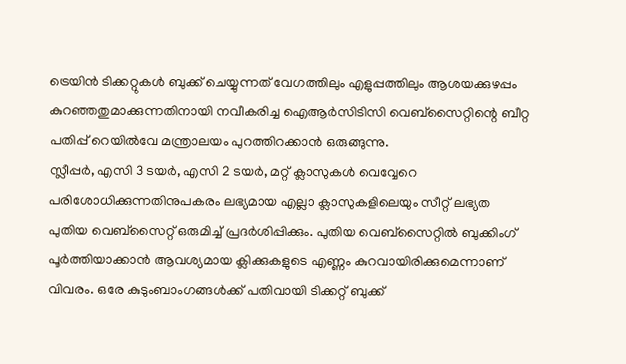ട്രെയിൻ ടിക്കറ്റുകൾ ബുക്ക് ചെയ്യുന്നത് വേഗത്തിലും എളുപ്പത്തിലും ആശയക്കുഴപ്പം കുറഞ്ഞതുമാക്കുന്നതിനായി നവീകരിച്ച ഐആർസിടിസി വെബ്സൈറ്റിന്റെ ബീറ്റ പതിപ്പ് റെയിൽവേ മന്ത്രാലയം പുറത്തിറക്കാൻ ഒരുങ്ങുന്നു.
സ്ലീപ്പർ, എസി 3 ടയർ, എസി 2 ടയർ, മറ്റ് ക്ലാസുകൾ വെവ്വേറെ പരിശോധിക്കുന്നതിനുപകരം ലഭ്യമായ എല്ലാ ക്ലാസുകളിലെയും സീറ്റ് ലഭ്യത പുതിയ വെബ്സൈറ്റ് ഒരുമിച്ച് പ്രദർശിപ്പിക്കും. പുതിയ വെബ്സൈറ്റിൽ ബുക്കിംഗ് പൂർത്തിയാക്കാൻ ആവശ്യമായ ക്ലിക്കുകളുടെ എണ്ണം കുറവായിരിക്കുമെന്നാണ് വിവരം. ഒരേ കുടുംബാംഗങ്ങൾക്ക് പതിവായി ടിക്കറ്റ് ബുക്ക്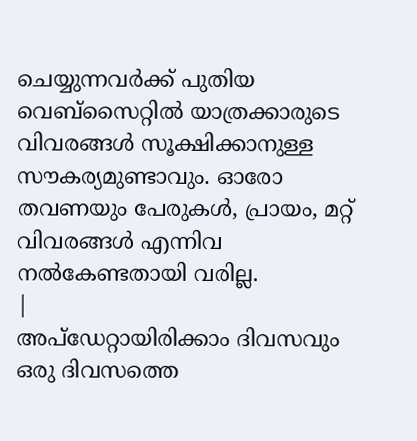ചെയ്യുന്നവർക്ക് പുതിയ വെബ്സൈറ്റിൽ യാത്രക്കാരുടെ വിവരങ്ങൾ സൂക്ഷിക്കാനുള്ള സൗകര്യമുണ്ടാവും. ഓരോ തവണയും പേരുകൾ, പ്രായം, മറ്റ് വിവരങ്ങൾ എന്നിവ നൽകേണ്ടതായി വരില്ല.
|
അപ്ഡേറ്റായിരിക്കാം ദിവസവും
ഒരു ദിവസത്തെ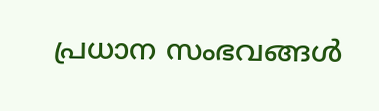പ്രധാന സംഭവങ്ങൾ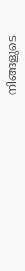നിങ്ങളുടെ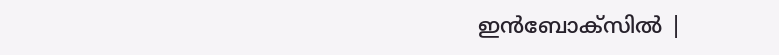ഇൻബോക്സിൽ |